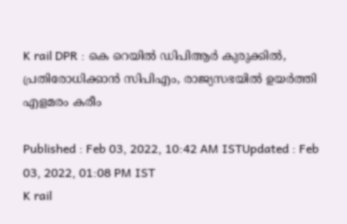K rail DPR : കെ റെയിൽ ഡിപിആർ കുരുക്കിൽ, പ്രതിരോധിക്കാൻ സിപിഎം, രാജ്യസഭയിൽ ഉയർത്തി എളമരം കരീം

Published : Feb 03, 2022, 10:42 AM ISTUpdated : Feb 03, 2022, 01:08 PM IST
K rail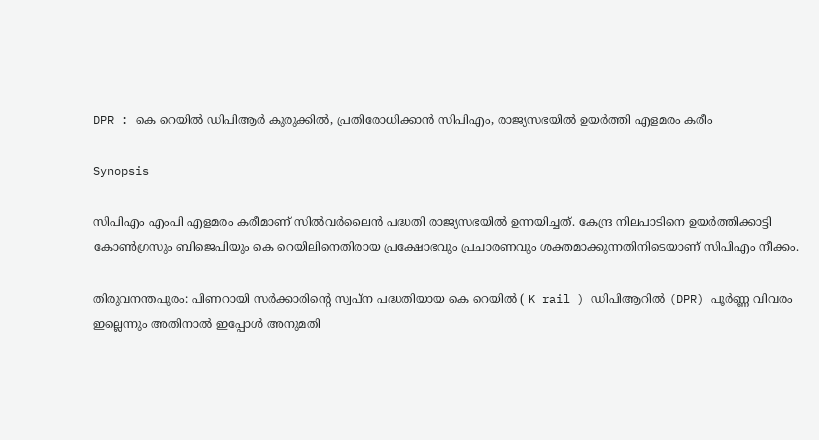DPR : കെ റെയിൽ ഡിപിആർ കുരുക്കിൽ, പ്രതിരോധിക്കാൻ സിപിഎം, രാജ്യസഭയിൽ ഉയർത്തി എളമരം കരീം

Synopsis

സിപിഎം എംപി എളമരം കരീമാണ് സിൽവർലൈൻ പദ്ധതി രാജ്യസഭയിൽ ഉന്നയിച്ചത്. കേന്ദ്ര നിലപാടിനെ ഉയർത്തിക്കാട്ടി കോൺഗ്രസും ബിജെപിയും കെ റെയിലിനെതിരായ പ്രക്ഷോഭവും പ്രചാരണവും ശക്തമാക്കുന്നതിനിടെയാണ് സിപിഎം നീക്കം.

തിരുവനന്തപുരം: പിണറായി സർക്കാരിന്റെ സ്വപ്ന പദ്ധതിയായ കെ റെയിൽ ( K rail ) ഡിപിആറിൽ (DPR) പൂർണ്ണ വിവരം ഇല്ലെന്നും അതിനാൽ ഇപ്പോൾ അനുമതി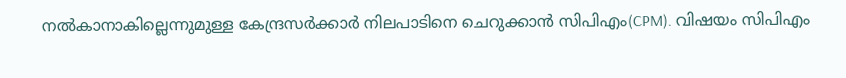നൽകാനാകില്ലെന്നുമുള്ള കേന്ദ്രസർക്കാർ നിലപാടിനെ ചെറുക്കാൻ സിപിഎം(CPM). വിഷയം സിപിഎം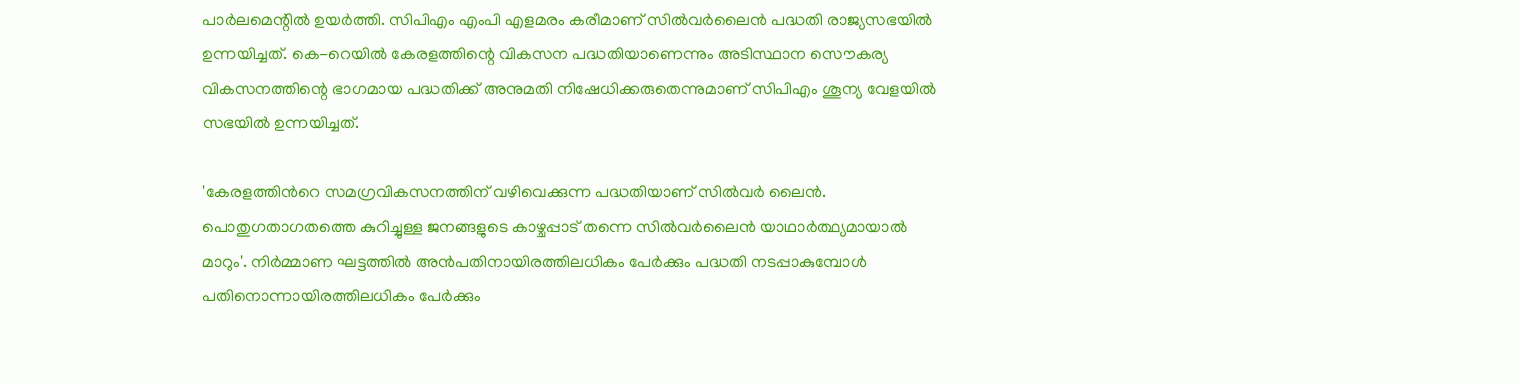പാർലമെന്റിൽ ഉയർത്തി. സിപിഎം എംപി എളമരം കരീമാണ് സിൽവർലൈൻ പദ്ധതി രാജ്യസഭയിൽ ഉന്നയിച്ചത്. കെ-റെയിൽ കേരളത്തിന്റെ വികസന പദ്ധതിയാണെന്നും അടിസ്ഥാന സൌകര്യ വികസനത്തിന്റെ ഭാഗമായ പദ്ധതിക്ക് അനുമതി നിഷേധിക്കരുതെന്നുമാണ് സിപിഎം ശൂന്യ വേളയിൽ സഭയിൽ ഉന്നയിച്ചത്.

'കേരളത്തിന്‍റെ സമഗ്രവികസനത്തിന് വഴിവെക്കുന്ന പദ്ധതിയാണ് സില്‍വർ ലൈൻ. പൊതുഗതാഗതത്തെ കുറിച്ചുള്ള ജനങ്ങളുടെ കാഴ്ചപ്പാട് തന്നെ സില്‍വർലൈൻ യാഥാര്‍ത്ഥ്യമായാല്‍ മാറും'. നിര്‍മ്മാണ ഘട്ടത്തില്‍ അൻപതിനായിരത്തിലധികം പേര്‍ക്കും പദ്ധതി നടപ്പാകുമ്പോള്‍ പതിനൊന്നായിരത്തിലധികം പേര്‍ക്കും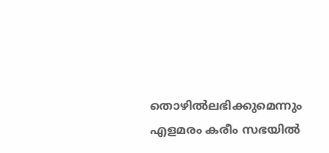തൊഴില്‍ലഭിക്കുമെന്നും എളമരം കരീം സഭയില്‍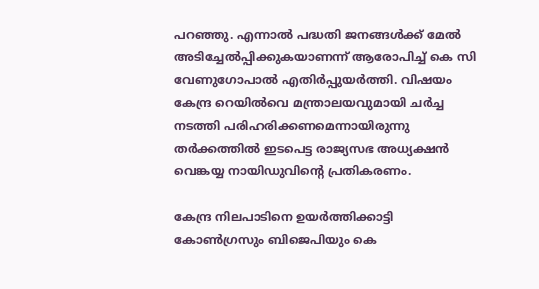പറ‍ഞ്ഞ‌ു. എന്നാല്‍ പദ്ധതി ജനങ്ങള്‍ക്ക് മേല്‍ അടിച്ചേല്‍പ്പിക്കുകയാണന്ന് ആരോപിച്ച് കെ സി വേണുഗോപാല്‍ എതിർപ്പുയര്‍ത്തി. വിഷയം കേന്ദ്ര റെയില്‍വെ മന്ത്രാലയവുമായി ചർച്ച നടത്തി പരിഹരിക്കണമെന്നായിരുന്നു തര്‍ക്കത്തില്‍ ഇടപെട്ട രാജ്യസഭ അധ്യക്ഷൻ വെങ്കയ്യ നായിഡുവിന്‍റെ പ്രതികരണം.

കേന്ദ്ര നിലപാടിനെ ഉയർത്തിക്കാട്ടി കോൺഗ്രസും ബിജെപിയും കെ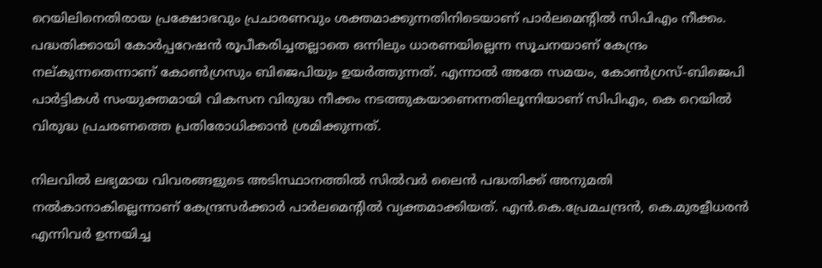റെയിലിനെതിരായ പ്രക്ഷോഭവും പ്രചാരണവും ശക്തമാക്കുന്നതിനിടെയാണ് പാർലമെന്റിൽ സിപിഎം നീക്കം. പദ്ധതിക്കായി കോർപ്പറേഷൻ രൂപീകരിച്ചതല്ലാതെ ഒന്നിലും ധാരണയില്ലെന്ന സൂചനയാണ് കേന്ദ്രം നല്കുന്നതെന്നാണ് കോൺഗ്രസും ബിജെപിയും ഉയർത്തുന്നത്. എന്നാൽ അതേ സമയം, കോൺഗ്രസ്-ബിജെപി പാർട്ടികൾ സംയുക്തമായി വികസന വിരുദ്ധ നീക്കം നടത്തുകയാണെന്നതിലൂന്നിയാണ് സിപിഎം, കെ റെയിൽ വിരുദ്ധ പ്രചരണത്തെ പ്രതിരോധിക്കാൻ ശ്രമിക്കുന്നത്.

നിലവിൽ ലഭ്യമായ വിവരങ്ങളുടെ അടിസ്ഥാനത്തിൽ സിൽവർ ലൈൻ പദ്ധതിക്ക് അനുമതി നൽകാനാകില്ലെന്നാണ് കേന്ദ്രസർക്കാർ പാർലമെന്റിൽ വ്യക്തമാക്കിയത്. എൻ.കെ.പ്രേമചന്ദ്രൻ, കെ.മുരളീധരൻ എന്നിവർ ഉന്നയിച്ച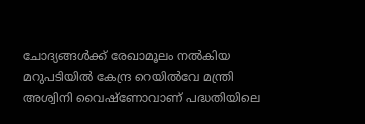ചോദ്യങ്ങൾക്ക് രേഖാമൂലം നൽകിയ മറുപടിയിൽ കേന്ദ്ര റെയിൽവേ മന്ത്രി അശ്വിനി വൈഷ്ണോവാണ് പദ്ധതിയിലെ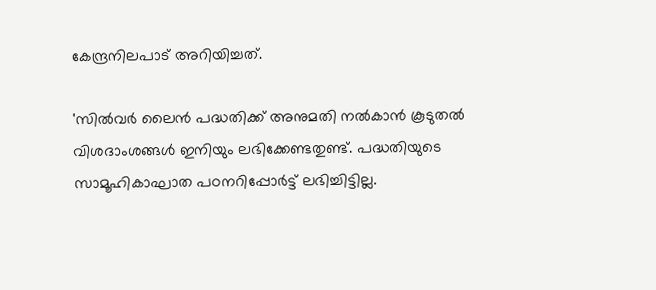കേന്ദ്രനിലപാട് അറിയിച്ചത്.

'സിൽവർ ലൈൻ പദ്ധതിക്ക് അനുമതി നൽകാൻ കൂടുതൽ വിശദാംശങ്ങൾ ഇനിയും ലഭിക്കേണ്ടതുണ്ട്. പദ്ധതിയുടെ സാമൂഹികാഘാത പഠനറിപ്പോർട്ട് ലഭിച്ചിട്ടില്ല.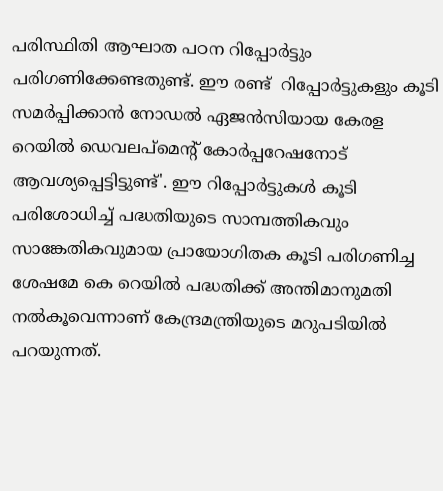പരിസ്ഥിതി ആഘാത പഠന റിപ്പോർട്ടും പരിഗണിക്കേണ്ടതുണ്ട്. ഈ രണ്ട്  റിപ്പോർട്ടുകളും കൂടി സമർപ്പിക്കാൻ നോഡൽ ഏജൻസിയായ കേരള റെയിൽ ഡെവലപ്മെൻ്റ് കോർപ്പറേഷനോട് ആവശ്യപ്പെട്ടിട്ടുണ്ട്'. ഈ റിപ്പോർട്ടുകൾ കൂടി പരിശോധിച്ച് പദ്ധതിയുടെ സാമ്പത്തികവും സാങ്കേതികവുമായ പ്രായോഗിതക കൂടി പരിഗണിച്ച ശേഷമേ കെ റെയിൽ പദ്ധതിക്ക് അന്തിമാനുമതി നൽകൂവെന്നാണ് കേന്ദ്രമന്ത്രിയുടെ മറുപടിയിൽ പറയുന്നത്.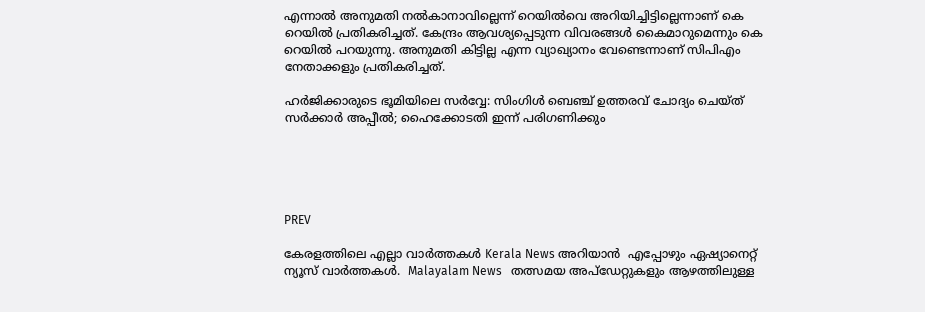എന്നാൽ അനുമതി നൽകാനാവില്ലെന്ന് റെയിൽവെ അറിയിച്ചിട്ടില്ലെന്നാണ് കെ റെയിൽ പ്രതികരിച്ചത്. കേന്ദ്രം ആവശ്യപ്പെടുന്ന വിവരങ്ങൾ കൈമാറുമെന്നും കെ റെയിൽ പറയുന്നു. അനുമതി കിട്ടില്ല എന്ന വ്യാഖ്യാനം വേണ്ടെന്നാണ് സിപിഎം നേതാക്കളും പ്രതികരിച്ചത്.

ഹർജിക്കാരുടെ ഭൂമിയിലെ സർവ്വേ: സിംഗിൾ ബെഞ്ച് ഉത്തരവ് ചോദ്യം ചെയ്ത് സർക്കാർ അപ്പീൽ; ഹൈക്കോടതി ഇന്ന് പരിഗണിക്കും





PREV

കേരളത്തിലെ എല്ലാ വാർത്തകൾ Kerala News അറിയാൻ  എപ്പോഴും ഏഷ്യാനെറ്റ് ന്യൂസ് വാർത്തകൾ.  Malayalam News   തത്സമയ അപ്‌ഡേറ്റുകളും ആഴത്തിലുള്ള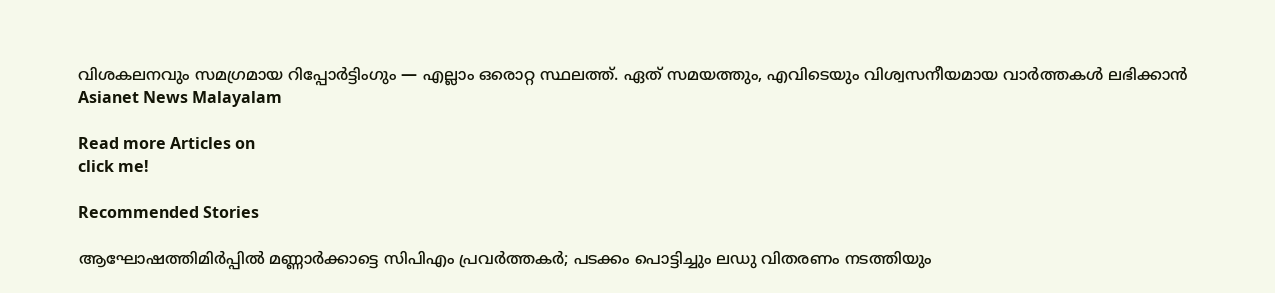വിശകലനവും സമഗ്രമായ റിപ്പോർട്ടിംഗും — എല്ലാം ഒരൊറ്റ സ്ഥലത്ത്. ഏത് സമയത്തും, എവിടെയും വിശ്വസനീയമായ വാർത്തകൾ ലഭിക്കാൻ Asianet News Malayalam

Read more Articles on
click me!

Recommended Stories

ആഘോഷത്തിമിർപ്പിൽ മണ്ണാർക്കാട്ടെ സിപിഎം പ്രവർത്തകർ; പടക്കം പൊട്ടിച്ചും ലഡു വിതരണം നടത്തിയും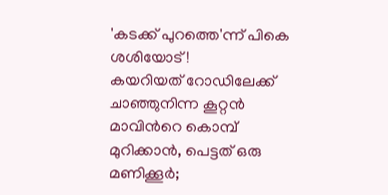'കടക്ക് പുറത്തെ'ന്ന് പികെ ശശിയോട് !
കയറിയത് റോഡിലേക്ക് ചാഞ്ഞുനിന്ന കൂറ്റൻ മാവിന്‍റെ കൊമ്പ് മുറിക്കാൻ, പെട്ടത് ഒരു മണിക്കൂർ;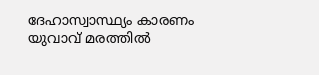ദേഹാസ്വാസ്ഥ്യം കാരണം യുവാവ് മരത്തിൽ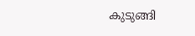കുടുങ്ങി